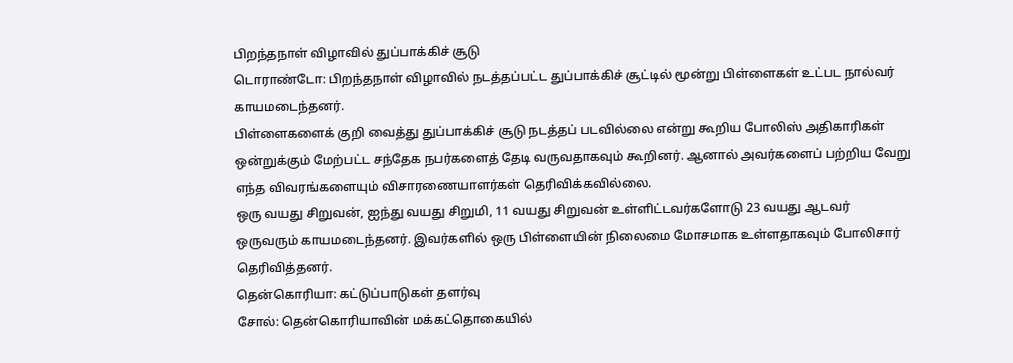பிறந்தநாள் விழாவில் துப்பாக்கிச் சூடு
டொராண்டோ: பிறந்தநாள் விழாவில் நடத்தப்பட்ட துப்பாக்கிச் சூட்டில் மூன்று பிள்ளைகள் உட்பட நால்வர் காயமடைந்தனர்.
பிள்ளைகளைக் குறி வைத்து துப்பாக்கிச் சூடு நடத்தப் படவில்லை என்று கூறிய போலிஸ் அதிகாரிகள் ஒன்றுக்கும் மேற்பட்ட சந்தேக நபர்களைத் தேடி வருவதாகவும் கூறினர். ஆனால் அவர்களைப் பற்றிய வேறு எந்த விவரங்களையும் விசாரணையாளர்கள் தெரிவிக்கவில்லை.
ஒரு வயது சிறுவன், ஐந்து வயது சிறுமி, 11 வயது சிறுவன் உள்ளிட்டவர்களோடு 23 வயது ஆடவர் ஒருவரும் காயமடைந்தனர். இவர்களில் ஒரு பிள்ளையின் நிலைமை மோசமாக உள்ளதாகவும் போலிசார் தெரிவித்தனர்.
தென்கொரியா: கட்டுப்பாடுகள் தளர்வு
சோல்: தென்கொரியாவின் மக்கட்தொகையில்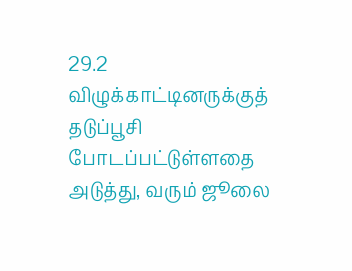29.2 விழுக்காட்டினருக்குத் தடுப்பூசி போடப்பட்டுள்ளதை
அடுத்து, வரும் ஜூலை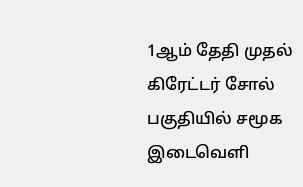1ஆம் தேதி முதல் கிரேட்டர் சோல் பகுதியில் சமூக இடைவெளி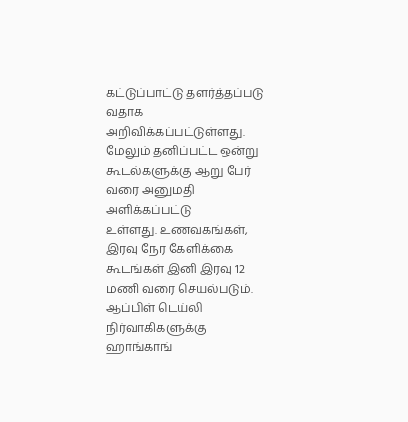கட்டுப்பாட்டு தளர்த்தப்படு
வதாக அறிவிக்கப்பட்டுள்ளது. மேலும் தனிப்பட்ட ஒன்று
கூடல்களுக்கு ஆறு பேர் வரை அனுமதி அளிக்கப்பட்டு
உள்ளது. உணவகங்கள், இரவு நேர கேளிக்கை கூடங்கள் இனி இரவு 12 மணி வரை செயல்படும்.
ஆப்பிள் டெய்லி நிர்வாகிகளுக்கு ஹாங்காங்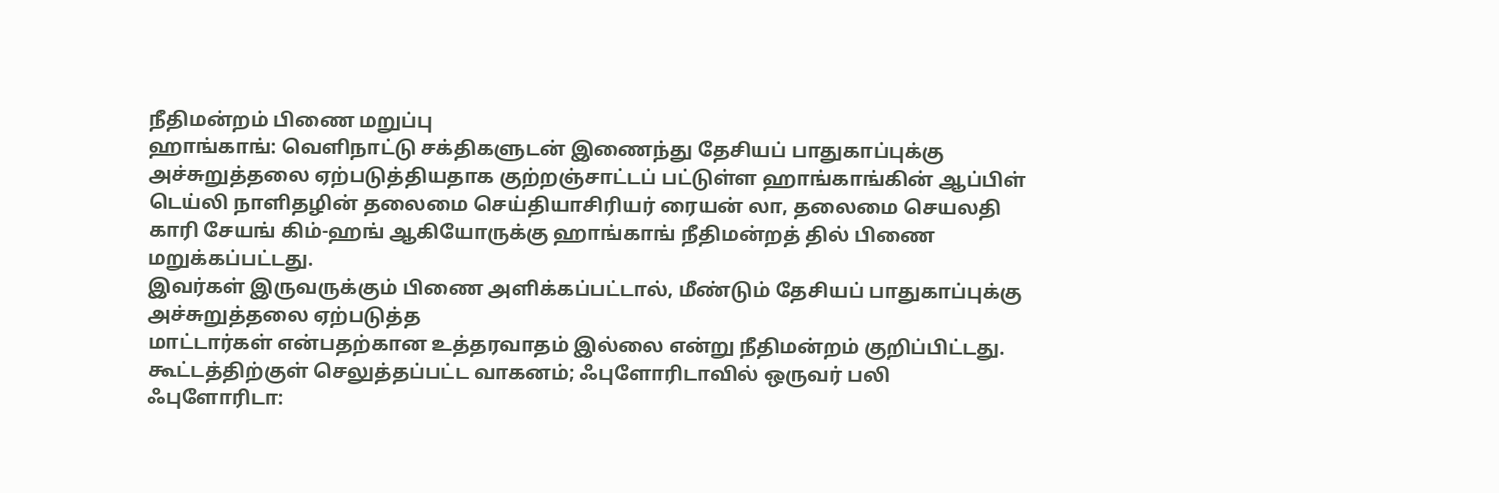நீதிமன்றம் பிணை மறுப்பு
ஹாங்காங்: வெளிநாட்டு சக்திகளுடன் இணைந்து தேசியப் பாதுகாப்புக்கு அச்சுறுத்தலை ஏற்படுத்தியதாக குற்றஞ்சாட்டப் பட்டுள்ள ஹாங்காங்கின் ஆப்பிள் டெய்லி நாளிதழின் தலைமை செய்தியாசிரியர் ரையன் லா, தலைமை செயலதி
காரி சேயங் கிம்-ஹங் ஆகியோருக்கு ஹாங்காங் நீதிமன்றத் தில் பிணை மறுக்கப்பட்டது.
இவர்கள் இருவருக்கும் பிணை அளிக்கப்பட்டால், மீண்டும் தேசியப் பாதுகாப்புக்கு அச்சுறுத்தலை ஏற்படுத்த
மாட்டார்கள் என்பதற்கான உத்தரவாதம் இல்லை என்று நீதிமன்றம் குறிப்பிட்டது.
கூட்டத்திற்குள் செலுத்தப்பட்ட வாகனம்; ஃபுளோரிடாவில் ஒருவர் பலி
ஃபுளோரிடா: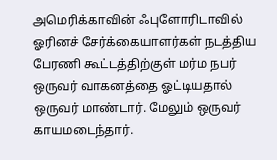அமெரிக்காவின் ஃபுளோரிடாவில் ஓரினச் சேர்க்கையாளர்கள் நடத்திய பேரணி கூட்டத்திற்குள் மர்ம நபர் ஒருவர் வாகனத்தை ஓட்டியதால் ஒருவர் மாண்டார். மேலும் ஒருவர் காயமடைந்தார்.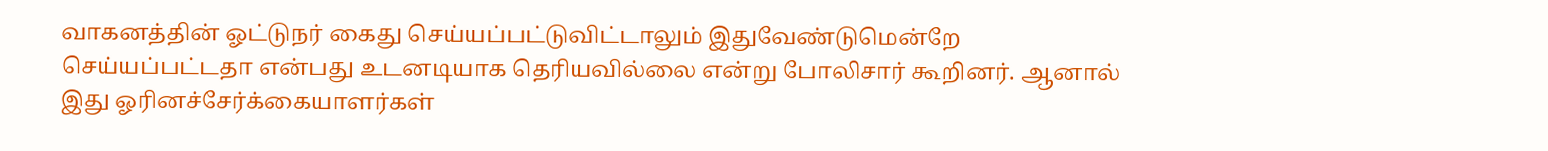வாகனத்தின் ஓட்டுநர் கைது செய்யப்பட்டுவிட்டாலும் இதுவேண்டுமென்றே செய்யப்பட்டதா என்பது உடனடியாக தெரியவில்லை என்று போலிசார் கூறினர். ஆனால் இது ஓரினச்சேர்க்கையாளர்கள்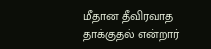மீதான தீவிரவாத தாக்குதல் என்றார்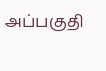அப்பகுதி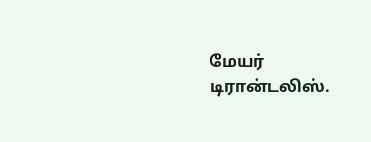மேயர் டிரான்டலிஸ்.